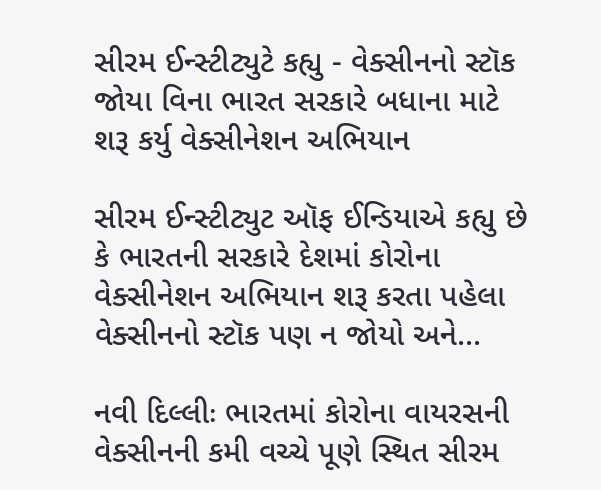સીરમ ઈન્સ્ટીટ્યુટે કહ્યુ - વેક્સીનનો સ્ટૉક જોયા વિના ભારત સરકારે બધાના માટે શરૂ કર્યુ વેક્સીનેશન અભિયાન

સીરમ ઈન્સ્ટીટ્યુટ ઑફ ઈન્ડિયાએ કહ્યુ છે કે ભારતની સરકારે દેશમાં કોરોના વેક્સીનેશન અભિયાન શરૂ કરતા પહેલા વેક્સીનનો સ્ટૉક પણ ન જોયો અને...

નવી દિલ્લીઃ ભારતમાં કોરોના વાયરસની વેક્સીનની કમી વચ્ચે પૂણે સ્થિત સીરમ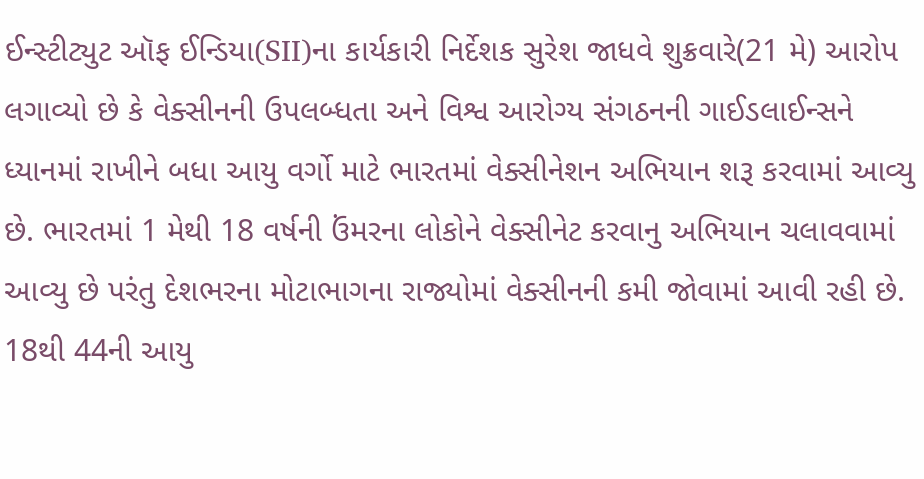ઈન્સ્ટીટ્યુટ ઑફ ઈન્ડિયા(SII)ના કાર્યકારી નિર્દેશક સુરેશ જાધવે શુક્રવારે(21 મે) આરોપ લગાવ્યો છે કે વેક્સીનની ઉપલબ્ધતા અને વિશ્વ આરોગ્ય સંગઠનની ગાઈડલાઈન્સને ધ્યાનમાં રાખીને બધા આયુ વર્ગો માટે ભારતમાં વેક્સીનેશન અભિયાન શરૂ કરવામાં આવ્યુ છે. ભારતમાં 1 મેથી 18 વર્ષની ઉંમરના લોકોને વેક્સીનેટ કરવાનુ અભિયાન ચલાવવામાં આવ્યુ છે પરંતુ દેશભરના મોટાભાગના રાજ્યોમાં વેક્સીનની કમી જોવામાં આવી રહી છે. 18થી 44ની આયુ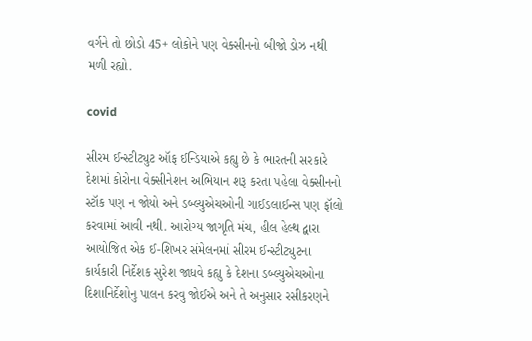વર્ગને તો છોડો 45+ લોકોને પણ વેક્સીનનો બીજો ડોઝ નથી મળી રહ્યો.

covid

સીરમ ઈન્સ્ટીટ્યુટ ઑફ ઈન્ડિયાએ કહ્યુ છે કે ભારતની સરકારે દેશમાં કોરોના વેક્સીનેશન અભિયાન શરૂ કરતા પહેલા વેક્સીનનો સ્ટૉક પણ ન જોયો અને ડબ્લ્યુએચઓની ગાઈડલાઈન્સ પણ ફૉલો કરવામાં આવી નથી. આરોગ્ય જાગૃતિ મંચ, હીલ હેલ્થ દ્વારા આયોજિત એક ઈ-શિખર સંમેલનમાં સીરમ ઈન્સ્ટીટ્યુટના કાર્યકારી નિર્દેશક સુરેશ જાધવે કહ્યુ કે દેશના ડબ્લ્યુએચઓના દિશાનિર્દેશોનુ પાલન કરવુ જોઈએ અને તે અનુસાર રસીકરણને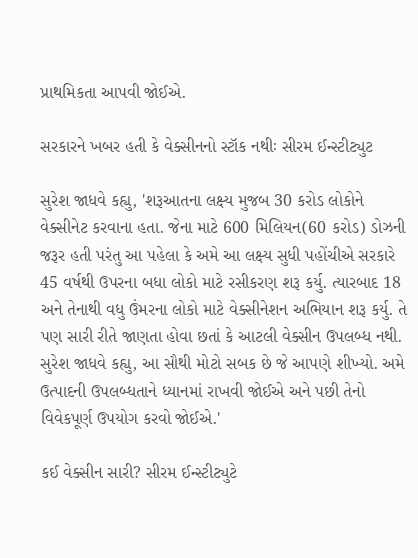પ્રાથમિકતા આપવી જોઈએ.

સરકારને ખબર હતી કે વેક્સીનનો સ્ટૉક નથીઃ સીરમ ઈન્સ્ટીટ્યુટ

સુરેશ જાધવે કહ્યુ, 'શરૂઆતના લક્ષ્ય મુજબ 30 કરોડ લોકોને વેક્સીનેટ કરવાના હતા. જેના માટે 600 મિલિયન(60 કરોડ) ડોઝની જરૂર હતી પરંતુ આ પહેલા કે અમે આ લક્ષ્ય સુધી પહોંચીએ સરકારે 45 વર્ષથી ઉપરના બધા લોકો માટે રસીકરણ શરૂ કર્યુ. ત્યારબાદ 18 અને તેનાથી વધુ ઉંમરના લોકો માટે વેક્સીનેશન અભિયાન શરૂ કર્યુ. તે પણ સારી રીતે જાણતા હોવા છતાં કે આટલી વેક્સીન ઉપલબ્ધ નથી. સુરેશ જાધવે કહ્યુ, આ સૌથી મોટો સબક છે જે આપણે શીખ્યો. અમે ઉત્પાદની ઉપલબ્ધતાને ધ્યાનમાં રાખવી જોઈએ અને પછી તેનો વિવેકપૂર્ણ ઉપયોગ કરવો જોઈએ.'

કઈ વેક્સીન સારી? સીરમ ઈન્સ્ટીટ્યુટે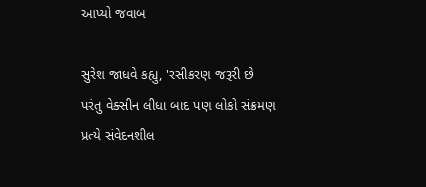આપ્યો જવાબ

સુરેશ જાધવે કહ્યુ, 'રસીકરણ જરૂરી છે પરંતુ વેક્સીન લીધા બાદ પણ લોકો સંક્રમણ પ્રત્યે સંવેદનશીલ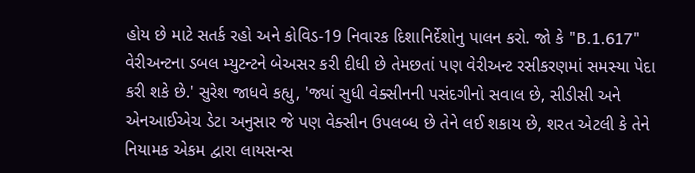હોય છે માટે સતર્ક રહો અને કોવિડ-19 નિવારક દિશાનિર્દેશોનુ પાલન કરો. જો કે "B.1.617" વેરીઅન્ટના ડબલ મ્યુટન્ટને બેઅસર કરી દીધી છે તેમછતાં પણ વેરીઅન્ટ રસીકરણમાં સમસ્યા પેદા કરી શકે છે.' સુરેશ જાધવે કહ્યુ, 'જ્યાં સુધી વેક્સીનની પસંદગીનો સવાલ છે, સીડીસી અને એનઆઈએચ ડેટા અનુસાર જે પણ વેક્સીન ઉપલબ્ધ છે તેને લઈ શકાય છે, શરત એટલી કે તેને નિયામક એકમ દ્વારા લાયસન્સ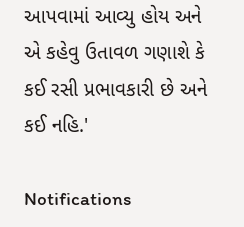આપવામાં આવ્યુ હોય અને એ કહેવુ ઉતાવળ ગણાશે કે કઈ રસી પ્રભાવકારી છે અને કઈ નહિ.'

Notifications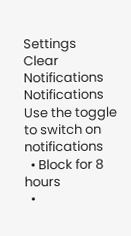Settings
Clear Notifications
Notifications
Use the toggle to switch on notifications
  • Block for 8 hours
  •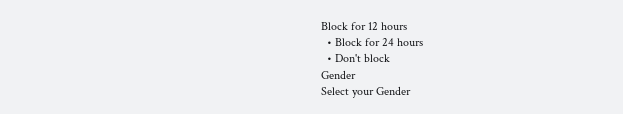Block for 12 hours
  • Block for 24 hours
  • Don't block
Gender
Select your Gender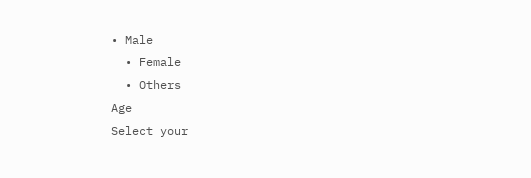• Male
  • Female
  • Others
Age
Select your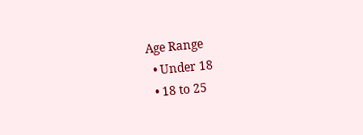Age Range
  • Under 18
  • 18 to 25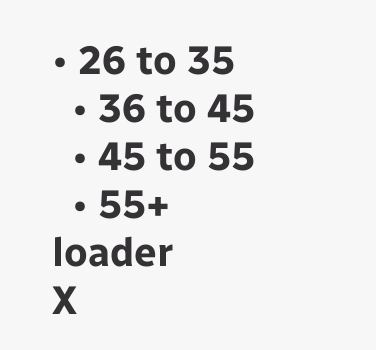• 26 to 35
  • 36 to 45
  • 45 to 55
  • 55+
loader
X